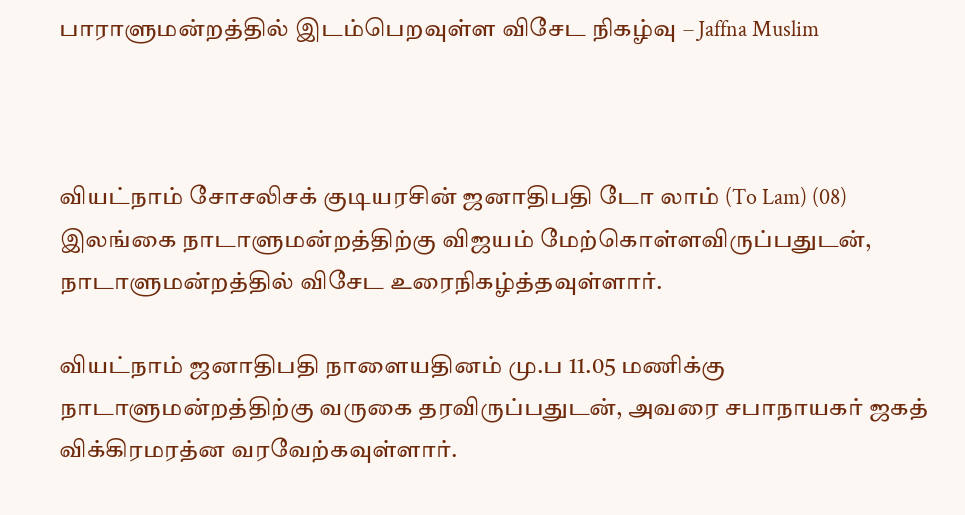பாராளுமன்றத்தில் இடம்பெறவுள்ள விசேட நிகழ்வு – Jaffna Muslim



வியட்நாம் சோசலிசக் குடியரசின் ஜனாதிபதி டோ லாம் (To Lam) (08) இலங்கை நாடாளுமன்றத்திற்கு விஜயம் மேற்கொள்ளவிருப்பதுடன், நாடாளுமன்றத்தில் விசேட உரைநிகழ்த்தவுள்ளார்.

வியட்நாம் ஜனாதிபதி நாளையதினம் மு.ப 11.05 மணிக்கு நாடாளுமன்றத்திற்கு வருகை தரவிருப்பதுடன், அவரை சபாநாயகர் ஜகத் விக்கிரமரத்ன வரவேற்கவுள்ளார்.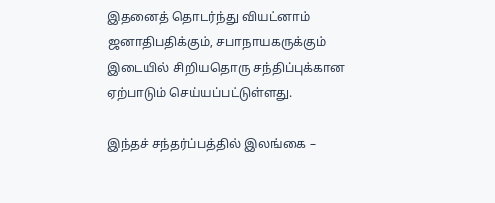இதனைத் தொடர்ந்து வியட்னாம் ஜனாதிபதிக்கும், சபாநாயகருக்கும் இடையில் சிறியதொரு சந்திப்புக்கான ஏற்பாடும் செய்யப்பட்டுள்ளது.

இந்தச் சந்தர்ப்பத்தில் இலங்கை –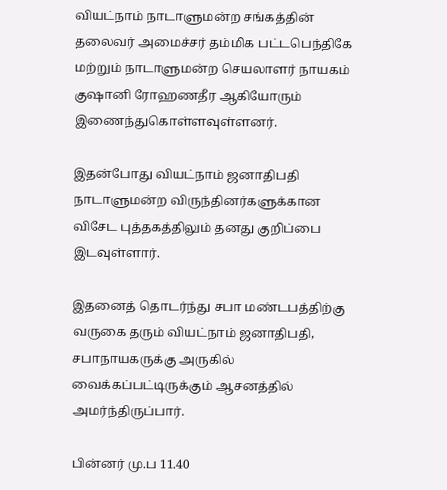வியட்நாம் நாடாளுமன்ற சங்கத்தின் தலைவர் அமைச்சர் தம்மிக பட்டபெந்திகே மற்றும் நாடாளுமன்ற செயலாளர் நாயகம் குஷானி ரோஹணதீர ஆகியோரும் இணைந்துகொள்ளவுள்ளனர்.

இதன்போது வியட்நாம் ஜனாதிபதி நாடாளுமன்ற விருந்தினர்களுக்கான விசேட புத்தகத்திலும் தனது குறிப்பை இடவுள்ளார்.

இதனைத் தொடர்ந்து சபா மண்டபத்திற்கு வருகை தரும் வியட்நாம் ஜனாதிபதி, சபாநாயகருக்கு அருகில் வைக்கப்பட்டிருக்கும் ஆசனத்தில் அமர்ந்திருப்பார்.

பின்னர் மு.ப 11.40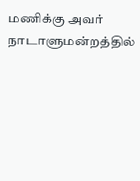மணிக்கு அவர் நாடாளுமன்றத்தில்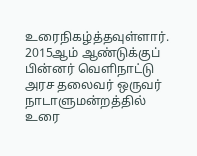உரைநிகழ்த்தவுள்ளார். 2015ஆம் ஆண்டுக்குப் பின்னர் வெளிநாட்டு அரச தலைவர் ஒருவர் நாடாளுமன்றத்தில் உரை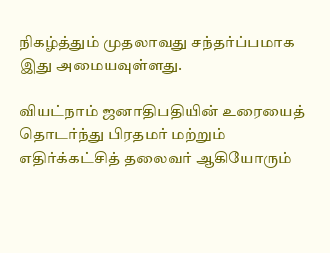நிகழ்த்தும் முதலாவது சந்தர்ப்பமாக இது அமையவுள்ளது.

வியட்நாம் ஜனாதிபதியின் உரையைத் தொடர்ந்து பிரதமர் மற்றும் எதிர்க்கட்சித் தலைவர் ஆகியோரும்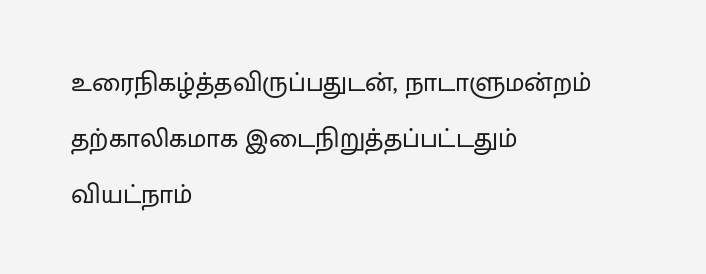உரைநிகழ்த்தவிருப்பதுடன், நாடாளுமன்றம் தற்காலிகமாக இடைநிறுத்தப்பட்டதும் வியட்நாம்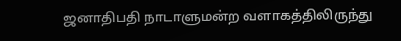ஜனாதிபதி நாடாளுமன்ற வளாகத்திலிருந்து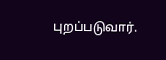புறப்படுவார்.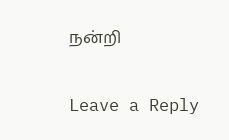நன்றி

Leave a Reply